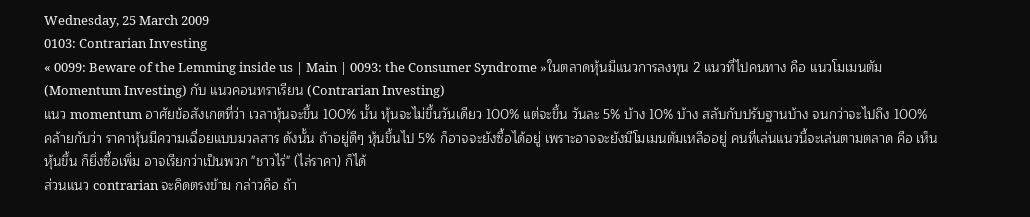Wednesday, 25 March 2009
0103: Contrarian Investing
« 0099: Beware of the Lemming inside us | Main | 0093: the Consumer Syndrome »ในตลาดหุ้นมีแนวการลงทุน 2 แนวที่ไปคนทาง คือ แนวโมเมนตัม (Momentum Investing) กับ แนวคอนทราเรียน (Contrarian Investing)
แนว momentum อาศัยข้อสังเกตที่ว่า เวลาหุ้นจะขึ้น 100% นั้น หุ้นจะไม่ขึ้นวันเดียว 100% แต่จะขึ้น วันละ 5% บ้าง 10% บ้าง สลับกับปรับฐานบ้าง จนกว่าจะไปถึง 100% คล้ายกับว่า ราคาหุ้นมีความเฉื่อยแบบมวลสาร ดังนั้น ถ้าอยู่ดีๆ หุ้นขึ้นไป 5% ก็อาจจะยังซื้อได้อยู่ เพราะอาจจะยังมีโมเมนตัมเหลืออยู่ คนที่เล่นแนวนี้จะเล่นตามตลาด คือ เห็นหุ้นขึ้น ก็ยิ่งซื้อเพิ่ม อาจเรียกว่าเป็นพวก "ชาวไร่" (ไล่ราคา) ก็ได้
ส่วนแนว contrarian จะคิดตรงข้าม กล่าวคือ ถ้า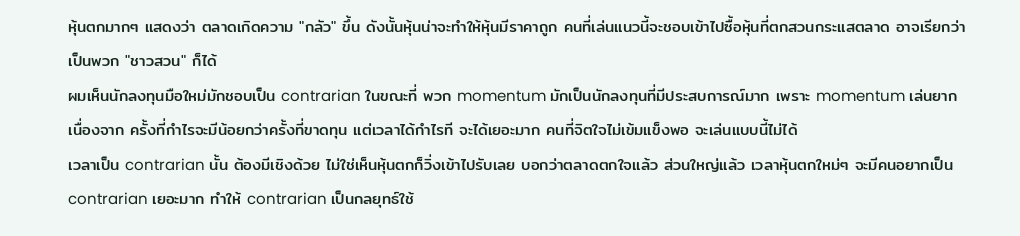หุ้นตกมากๆ แสดงว่า ตลาดเกิดความ "กลัว" ขึ้น ดังนั้นหุ้นน่าจะทำให้หุ้นมีราคาถูก คนที่เล่นแนวนี้จะชอบเข้าไปซื้อหุ้นที่ตกสวนกระแสตลาด อาจเรียกว่าเป็นพวก "ชาวสวน" ก็ได้
ผมเห็นนักลงทุนมือใหม่มักชอบเป็น contrarian ในขณะที่ พวก momentum มักเป็นนักลงทุนที่มีประสบการณ์มาก เพราะ momentum เล่นยาก เนื่องจาก ครั้งที่กำไรจะมีน้อยกว่าครั้งที่ขาดทุน แต่เวลาได้กำไรที จะได้เยอะมาก คนที่จิตใจไม่เข้มแข็งพอ จะเล่นแบบนี้ไม่ได้
เวลาเป็น contrarian นั้น ต้องมีเชิงด้วย ไม่ใช่เห็นหุ้นตกก็วิ่งเข้าไปรับเลย บอกว่าตลาดตกใจแล้ว ส่วนใหญ่แล้ว เวลาหุ้นตกใหม่ๆ จะมีคนอยากเป็น contrarian เยอะมาก ทำให้ contrarian เป็นกลยุทธ์ใช้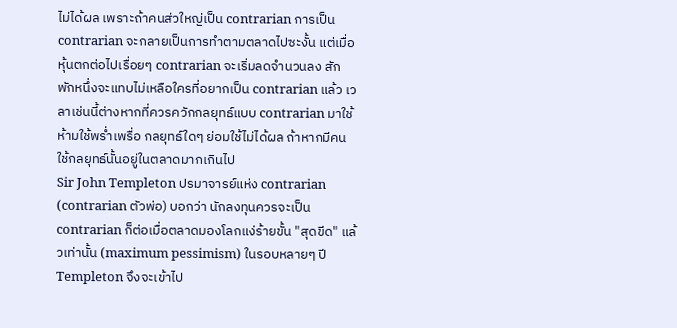ไม่ได้ผล เพราะถ้าคนส่วใหญ่เป็น contrarian การเป็น contrarian จะกลายเป็นการทำตามตลาดไปซะงั้น แต่เมื่อหุ้นตกต่อไปเรื่อยๆ contrarian จะเริ่มลดจำนวนลง สักพักหนึ่งจะแทบไม่เหลือใครที่อยากเป็น contrarian แล้ว เวลาเช่นนี้ต่างหากที่ควรควักกลยุทธ์แบบ contrarian มาใช้ ห้ามใช้พร่ำเพรื่อ กลยุทธ์ใดๆ ย่อมใช้ไม่ได้ผล ถ้าหากมีคนใช้กลยุทธ์นั้นอยู่ในตลาดมากเกินไป
Sir John Templeton ปรมาจารย์แห่ง contrarian (contrarian ตัวพ่อ) บอกว่า นักลงทุนควรจะเป็น contrarian ก็ต่อเมื่อตลาดมองโลกแง่ร้ายขั้น "สุดขีด" แล้วเท่านั้น (maximum pessimism) ในรอบหลายๆ ปี Templeton จึงจะเข้าไป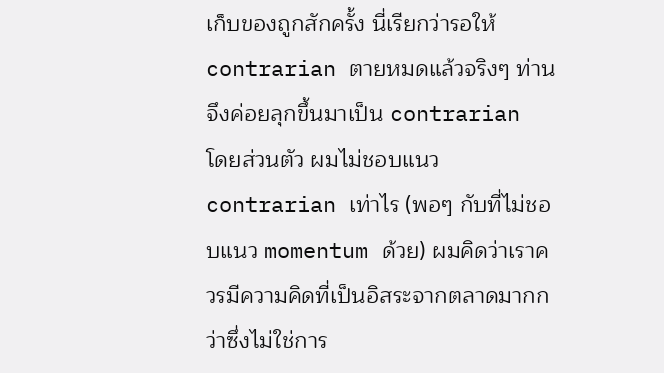เก็บของถูกสักครั้ง นี่เรียกว่ารอให้ contrarian ตายหมดแล้วจริงๆ ท่านจึงค่อยลุกขึ้นมาเป็น contrarian
โดยส่วนตัว ผมไม่ชอบแนว contrarian เท่าไร (พอๆ กับที่ไม่ชอบแนว momentum ด้วย) ผมคิดว่าเราควรมีความคิดที่เป็นอิสระจากตลาดมากกว่าซึ่งไม่ใช่การ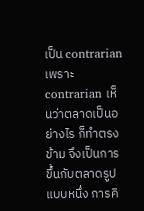เป็น contrarian เพราะ contrarian เห็นว่าตลาดเป็นอย่างไร ก็ทำตรงข้าม จึงเป็นการขึ้นกับตลาดรูปแบบหนึ่ง การคิ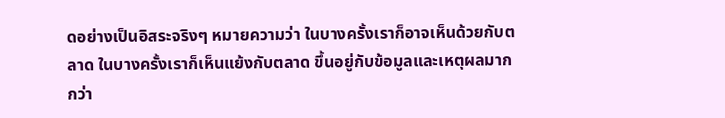ดอย่างเป็นอิสระจริงๆ หมายความว่า ในบางครั้งเราก็อาจเห็นด้วยกับตลาด ในบางครั้งเราก็เห็นแย้งกับตลาด ขึ้นอยู่กับข้อมูลและเหตุผลมากกว่า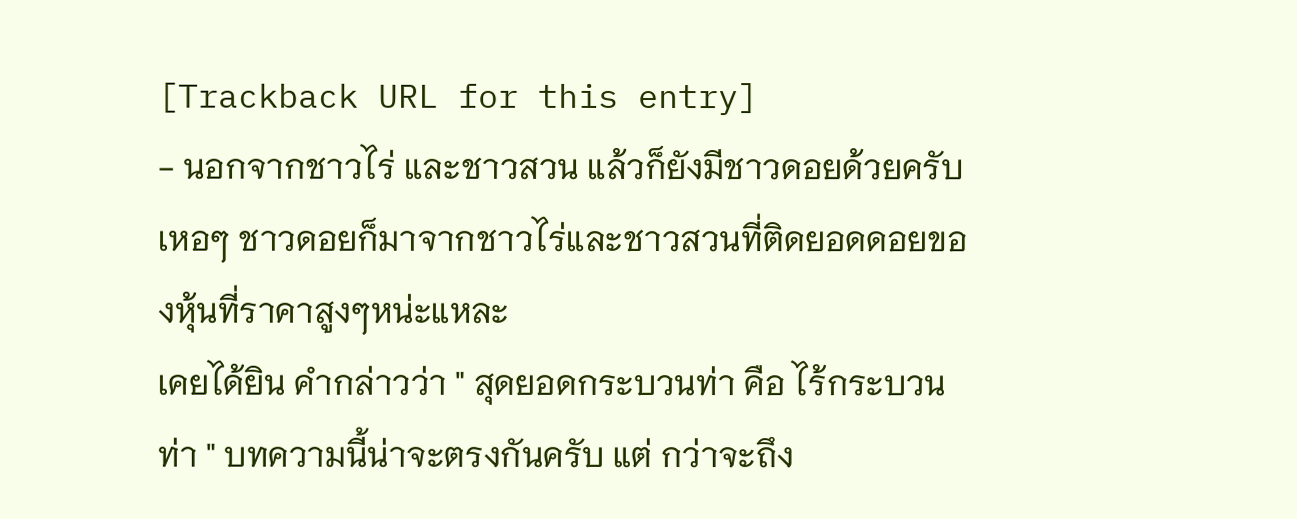[Trackback URL for this entry]
- นอกจากชาวไร่ และชาวสวน แล้วก็ยังมีชาวดอยด้วยครับ เหอๆ ชาวดอยก็มาจากชาวไร่และชาวสวนที่ติดยอดดอยของหุ้นที่ราคาสูงๆหน่ะแหละ
เคยได้ยิน คำกล่าวว่า " สุดยอดกระบวนท่า คือ ไร้กระบวนท่า " บทความนี้น่าจะตรงกันครับ แต่ กว่าจะถึง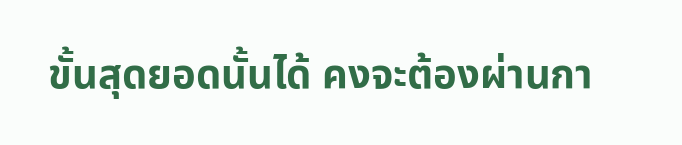ขั้นสุดยอดนั้นได้ คงจะต้องผ่านกา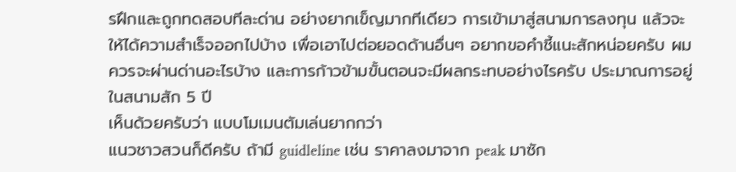รฝึกและถูกทดสอบทีละด่าน อย่างยากเข็ญมากทีเดียว การเข้ามาสู่สนามการลงทุน แล้วจะให้ได้ความสำเร็จออกไปบ้าง เพื่อเอาไปต่อยอดด้านอื่นๆ อยากขอคำชี้แนะสักหน่อยครับ ผมควรจะผ่านด่านอะไรบ้าง และการก้าวข้ามขั้นตอนจะมีผลกระทบอย่างไรครับ ประมาณการอยู่ในสนามสัก 5 ปี
เห็นด้วยครับว่า แบบโมเมนตัมเล่นยากกว่า
แนวชาวสวนก็ดีครับ ถ้ามี guidleline เช่น ราคาลงมาจาก peak มาซัก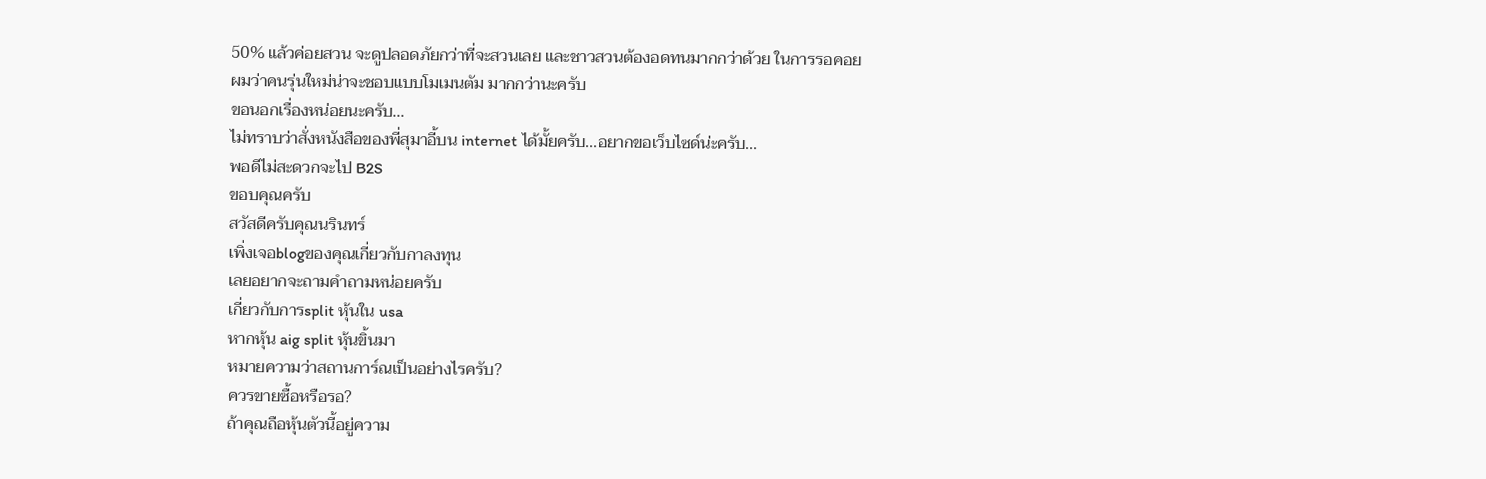50% แล้วค่อยสวน จะดูปลอดภัยกว่าที่จะสวนเลย และชาวสวนต้องอดทนมากกว่าด้วย ในการรอคอย
ผมว่าคนรุ่นใหม่น่าจะชอบแบบโมเมนตัม มากกว่านะครับ
ขอนอกเรื่องหน่อยนะครับ...
ไม่ทราบว่าสั่งหนังสือของพี่สุมาอี้บน internet ได้มั้ยครับ...อยากขอเว็บไซด์น่ะครับ...
พอดีไม่สะดวกจะไป B2S
ขอบคุณครับ
สวัสดีครับคุณนรินทร์
เพิ่งเจอblogของคุณเกี่ยวกับกาลงทุน
เลยอยากจะถามคำถามหน่อยครับ
เกี่ยวกับการsplit หุ้นใน usa
หากหุ้น aig split หุ้นขิ้นมา
หมายความว่าสถานการ์ณเป็นอย่างไรครับ?
ควรขายซื้อหรือรอ?
ถ้าคุณถือหุ้นตัวนี้อยู่ความ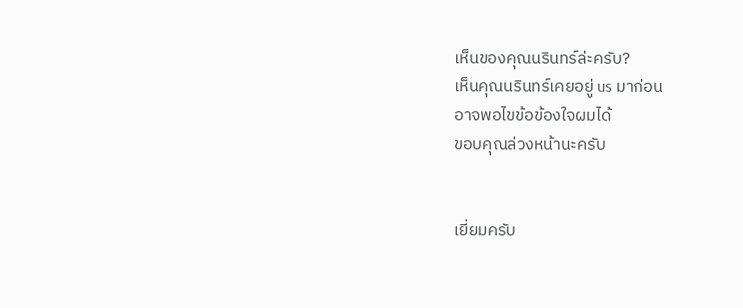เห็นของคุณนรินทร์ล่ะครับ?
เห็นคุณนรินทร์เคยอยู่ us มาก่อน
อาจพอไขข้อข้องใจผมได้
ขอบคุณล่วงหน้านะครับ


เยี่ยมครับ